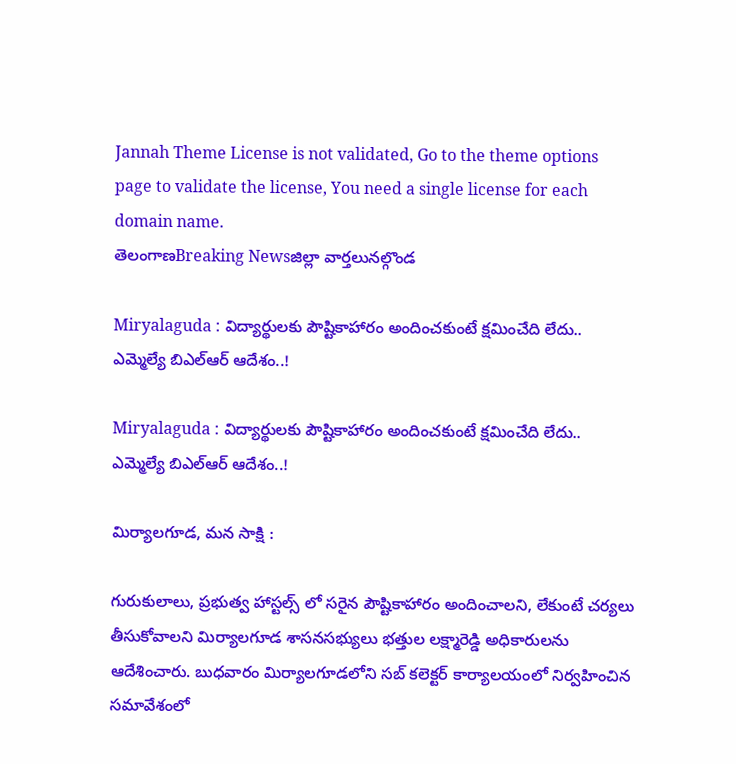Jannah Theme License is not validated, Go to the theme options page to validate the license, You need a single license for each domain name.
తెలంగాణBreaking Newsజిల్లా వార్తలునల్గొండ

Miryalaguda : విద్యార్థులకు పౌష్టికాహారం అందించకుంటే క్షమించేది లేదు.. ఎమ్మెల్యే బిఎల్ఆర్ ఆదేశం..!

Miryalaguda : విద్యార్థులకు పౌష్టికాహారం అందించకుంటే క్షమించేది లేదు.. ఎమ్మెల్యే బిఎల్ఆర్ ఆదేశం..!

మిర్యాలగూడ, మన సాక్షి :

గురుకులాలు, ప్రభుత్వ హాస్టల్స్ లో సరైన పౌష్టికాహారం అందించాలని, లేకుంటే చర్యలు తీసుకోవాలని మిర్యాలగూడ శాసనసభ్యులు భత్తుల లక్ష్మారెడ్డి అధికారులను ఆదేశించారు. బుధవారం మిర్యాలగూడలోని సబ్ కలెక్టర్ కార్యాలయంలో నిర్వహించిన సమావేశంలో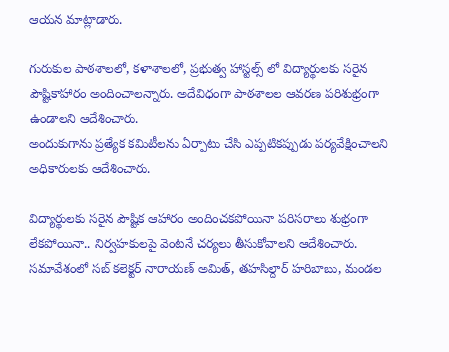ఆయన మాట్లాడారు.

గురుకుల పాఠశాలలో, కళాశాలలో, ప్రభుత్వ హాస్టల్స్ లో విద్యార్థులకు సరైన పౌష్టికాహారం అందించాలన్నారు. అదేవిధంగా పాఠశాలల ఆవరణ పరిశుభ్రంగా ఉండాలని ఆదేశించారు.
అందుకుగాను ప్రత్యేక కమిటీలను ఏర్పాటు చేసి ఎప్పటికప్పుడు పర్యవేక్షించాలని అధికారులకు ఆదేశించారు.

విద్యార్థులకు సరైన పౌష్టిక ఆహారం అందించకపోయినా పరిసరాలు శుభ్రంగా లేకపోయినా.. నిర్వహకులపై వెంటనే చర్యలు తీసుకోవాలని ఆదేశించారు. సమావేశంలో సబ్ కలెక్టర్ నారాయణ్ అమిత్, తహసిల్దార్ హరిబాబు, మండల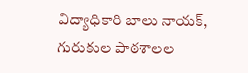విద్యాధికారి బాలు నాయక్, గురుకుల పాఠశాలల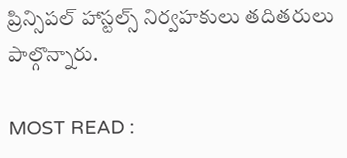ప్రిన్సిపల్ హాస్టల్స్ నిర్వహకులు తదితరులు పాల్గొన్నారు.

MOST READ :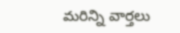మరిన్ని వార్తలు